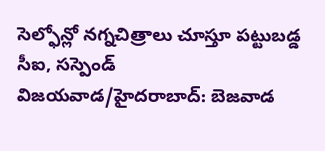సెల్ఫోన్లో నగ్నచిత్రాలు చూస్తూ పట్టుబడ్డ సీఐ, సస్పెండ్
విజయవాడ/హైదరాబాద్: బెజవాడ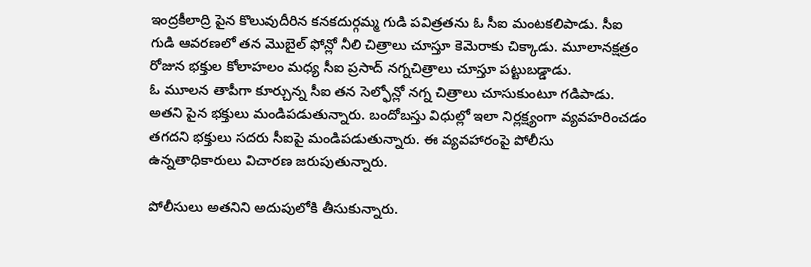ఇంద్రకీలాద్రి పైన కొలువుదీరిన కనకదుర్గమ్మ గుడి పవిత్రతను ఓ సీఐ మంటకలిపాడు. సీఐ గుడి ఆవరణలో తన మొబైల్ ఫోన్లో నీలి చిత్రాలు చూస్తూ కెమెరాకు చిక్కాడు. మూలానక్షత్రం రోజున భక్తుల కోలాహలం మధ్య సీఐ ప్రసాద్ నగ్నచిత్రాలు చూస్తూ పట్టుబడ్డాడు.
ఓ మూలన తాపీగా కూర్చున్న సీఐ తన సెల్ఫోన్లో నగ్న చిత్రాలు చూసుకుంటూ గడిపాడు. అతని పైన భక్తులు మండిపడుతున్నారు. బందోబస్తు విధుల్లో ఇలా నిర్లక్ష్యంగా వ్యవహరించడం తగదని భక్తులు సదరు సీఐపై మండిపడుతున్నారు. ఈ వ్యవహారంపై పోలీసు ఉన్నతాధికారులు విచారణ జరుపుతున్నారు.

పోలీసులు అతనిని అదుపులోకి తీసుకున్నారు.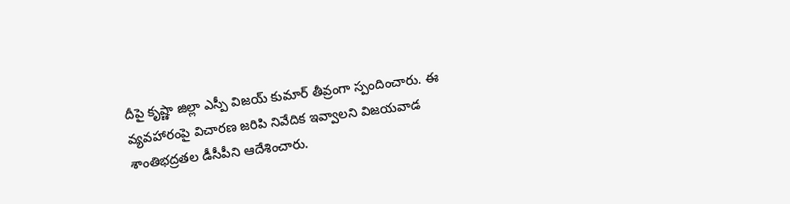దీపై కృష్ణా జిల్లా ఎస్పీ విజయ్ కుమార్ తీవ్రంగా స్పందించారు. ఈ వ్యవహారంపై విచారణ జరిపి నివేదిక ఇవ్వాలని విజయవాడ శాంతిభద్రతల డీసీపీని ఆదేశించారు.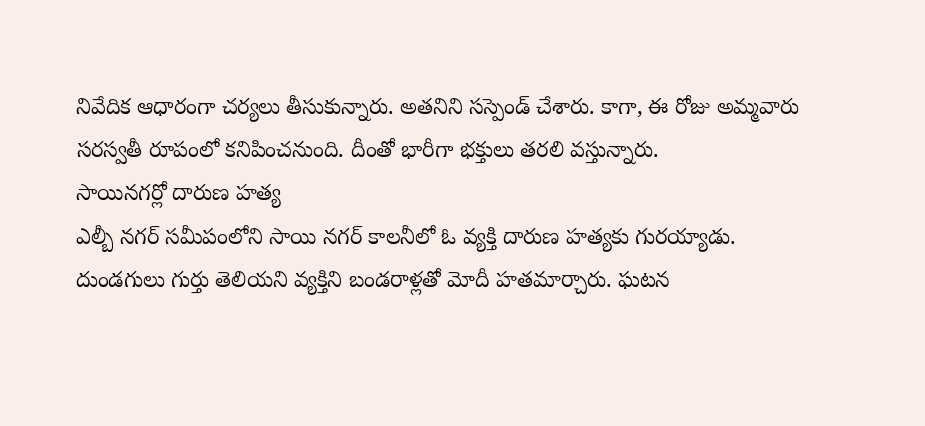నివేదిక ఆధారంగా చర్యలు తీసుకున్నారు. అతనిని సస్పెండ్ చేశారు. కాగా, ఈ రోజు అమ్మవారు సరస్వతీ రూపంలో కనిపించనుంది. దీంతో భారీగా భక్తులు తరలి వస్తున్నారు.
సాయినగర్లో దారుణ హత్య
ఎల్బీ నగర్ సమీపంలోని సాయి నగర్ కాలనీలో ఓ వ్యక్తి దారుణ హత్యకు గురయ్యాడు. దుండగులు గుర్తు తెలియని వ్యక్తిని బండరాళ్లతో మోదీ హతమార్చారు. ఘటన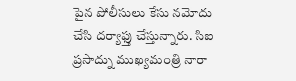పైన పోలీసులు కేసు నమోదు చేసి దర్యాఫ్తు చేస్తున్నారు. సిఐ ప్రసాద్ను ముఖ్యమంత్రి నారా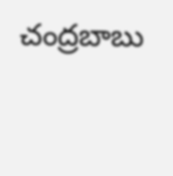చంద్రబాబు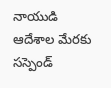నాయుడి ఆదేశాల మేరకు సస్పెండ్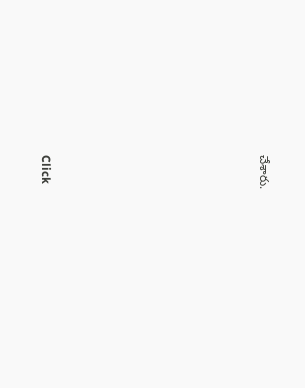చేశారు.












Click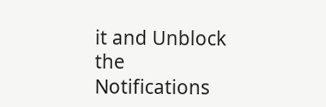it and Unblock the Notifications